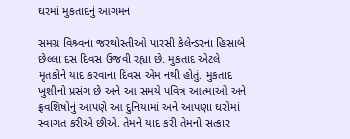ઘરમાં મુકતાદનું આગમન

સમગ્ર વિશ્ર્વના જરથોસ્તીઓ પારસી કેલેન્ડરના હિસાબે છેલ્લા દસ દિવસ ઉજવી રહ્યા છે. મુકતાદ એટલે મૃતકોને યાદ કરવાના દિવસ એમ નથી હોતું. મુકતાદ ખુશીનો પ્રસંગ છે અને આ સમયે પવિત્ર આત્માઓ અને ફ્રવશિષોનું આપણે આ દુનિયામાં અને આપણા ઘરોમાં સ્વાગત કરીએ છીએ. તેમને યાદ કરી તેમનો સત્કાર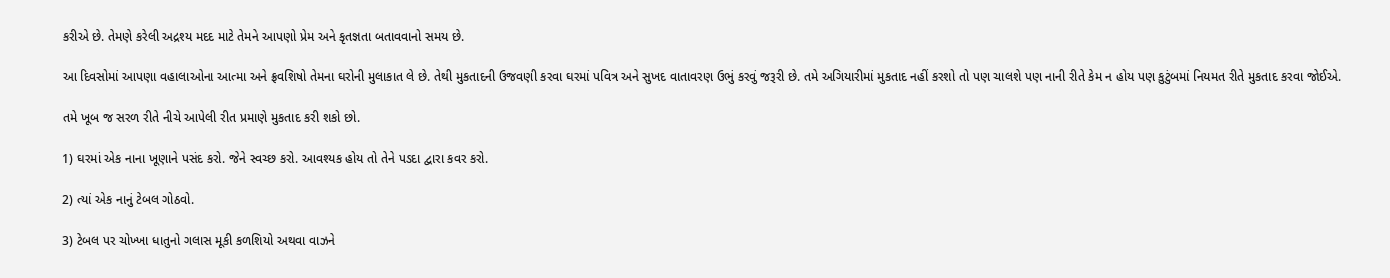કરીએ છે. તેમણે કરેલી અદ્રશ્ય મદદ માટે તેમને આપણો પ્રેમ અને કૃતજ્ઞતા બતાવવાનો સમય છે.

આ દિવસોમાં આપણા વહાલાઓના આત્મા અને ફ્રવશિષો તેમના ઘરોની મુલાકાત લે છે. તેથી મુકતાદની ઉજવણી કરવા ઘરમાં પવિત્ર અને સુખદ વાતાવરણ ઉભું કરવું જરૂરી છે. તમે અગિયારીમાં મુકતાદ નહીં કરશો તો પણ ચાલશે પણ નાની રીતે કેમ ન હોય પણ કુટુંબમાં નિયમત રીતે મુકતાદ કરવા જોઈએ.

તમે ખૂબ જ સરળ રીતે નીચે આપેલી રીત પ્રમાણે મુકતાદ કરી શકો છો.

1) ઘરમાં એક નાના ખૂણાને પસંદ કરો. જેને સ્વચ્છ કરો. આવશ્યક હોય તો તેને પડદા દ્વારા કવર કરો.

2) ત્યાં એક નાનું ટેબલ ગોઠવો.

3) ટેબલ પર ચોખ્ખા ધાતુનો ગલાસ મૂકી કળશિયો અથવા વાઝને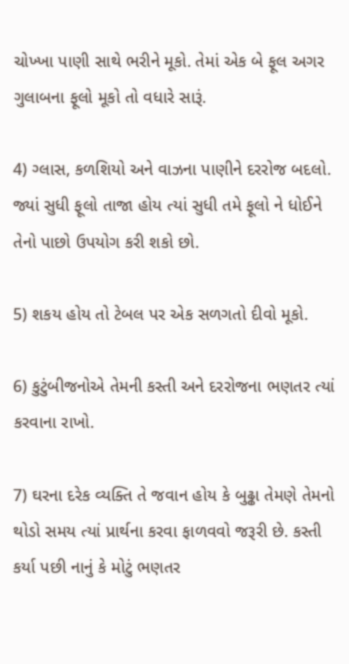ચોખ્ખા પાણી સાથે ભરીને મૂકો. તેમાં એક બે ફૂલ અગર ગુલાબના ફૂલો મૂકો તો વધારે સારૂં.

4) ગ્લાસ, કળશિયો અને વાઝના પાણીને દરરોજ બદલો. જ્યાં સુધી ફૂલો તાજા હોય ત્યાં સુધી તમે ફૂલો ને ધોઈને તેનો પાછો ઉપયોગ કરી શકો છો.

5) શકય હોય તો ટેબલ પર એક સળગતો દીવો મૂકો.

6) કુટુંબીજનોએ તેમની કસ્તી અને દરરોજના ભણતર ત્યાં કરવાના રાખો.

7) ઘરના દરેક વ્યક્તિ તે જવાન હોય કે બુઢ્ઢા તેમણે તેમનો થોડો સમય ત્યાં પ્રાર્થના કરવા ફાળવવો જરૂરી છે. કસ્તી કર્યા પછી નાનું કે મોટું ભણતર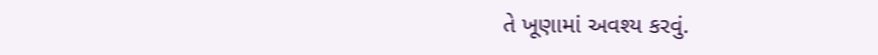તે ખૂણામાં અવશ્ય કરવું.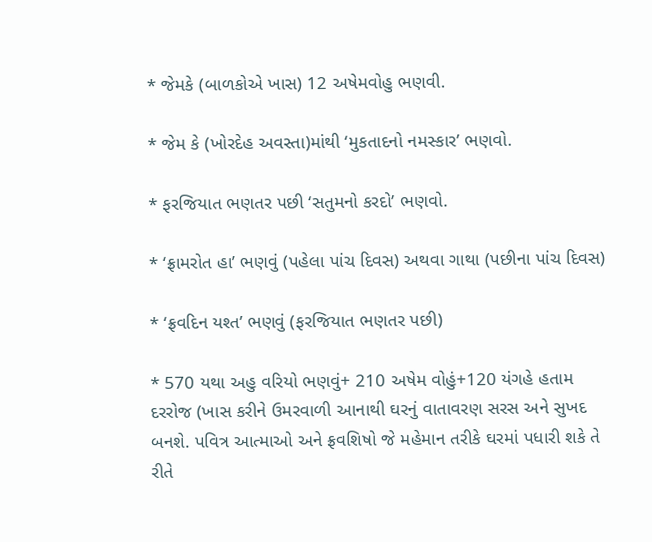* જેમકે (બાળકોએ ખાસ) 12 અષેમવોહુ ભણવી.

* જેમ કે (ખોરદેહ અવસ્તા)માંથી ‘મુકતાદનો નમસ્કાર’ ભણવો.

* ફરજિયાત ભણતર પછી ‘સતુમનો કરદો’ ભણવો.

* ‘ફ્રામરોત હા’ ભણવું (પહેલા પાંચ દિવસ) અથવા ગાથા (પછીના પાંચ દિવસ)

* ‘ફ્રવદિન યશ્ત’ ભણવું (ફરજિયાત ભણતર પછી)

* 570 યથા અહુ વરિયો ભણવું+ 210 અષેમ વોહું+120 યંગહે હતામ દરરોજ (ખાસ કરીને ઉમરવાળી આનાથી ઘરનું વાતાવરણ સરસ અને સુખદ બનશે. પવિત્ર આત્માઓ અને ફ્રવશિષો જે મહેમાન તરીકે ઘરમાં પધારી શકે તે રીતે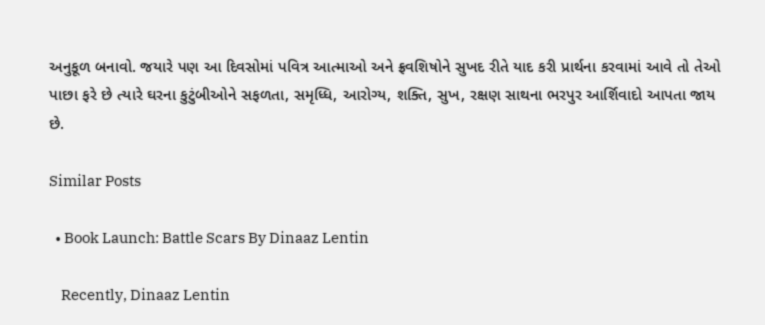અનુકૂળ બનાવો. જયારે પણ આ દિવસોમાં પવિત્ર આત્માઓ અને ફ્રવશિષોને સુખદ રીતે યાદ કરી પ્રાર્થના કરવામાં આવે તો તેઓ પાછા ફરે છે ત્યારે ઘરના કુટુંબીઓને સફળતા, સમૃધ્ધિ, આરોગ્ય, શક્તિ, સુખ, રક્ષણ સાથના ભરપુર આર્શિવાદો આપતા જાય છે.

Similar Posts

  • Book Launch: Battle Scars By Dinaaz Lentin

    Recently, Dinaaz Lentin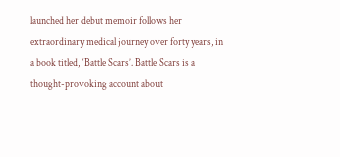launched her debut memoir follows her extraordinary medical journey over forty years, in a book titled, ‘Battle Scars’. Battle Scars is a thought-provoking account about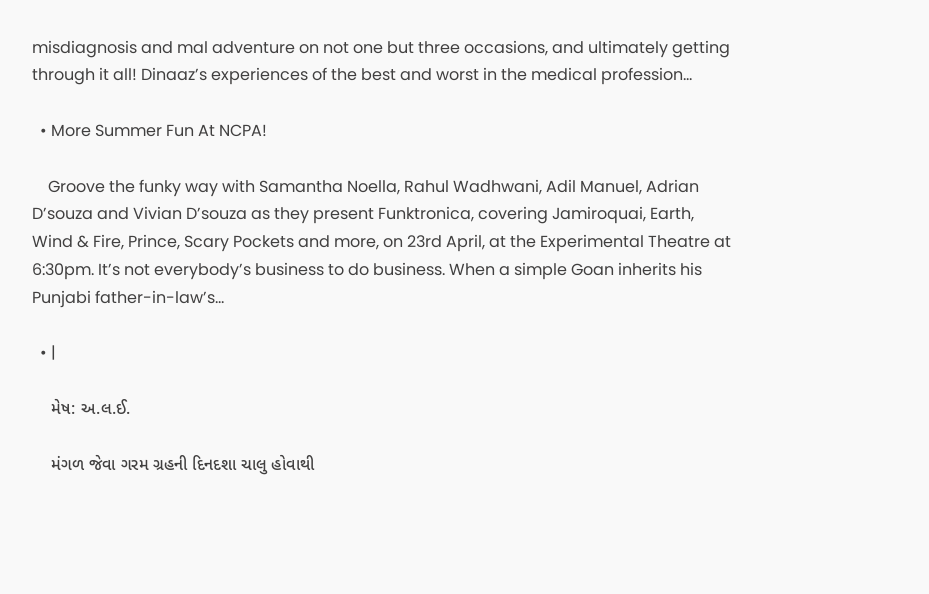misdiagnosis and mal adventure on not one but three occasions, and ultimately getting through it all! Dinaaz’s experiences of the best and worst in the medical profession…

  • More Summer Fun At NCPA!

    Groove the funky way with Samantha Noella, Rahul Wadhwani, Adil Manuel, Adrian D’souza and Vivian D’souza as they present Funktronica, covering Jamiroquai, Earth, Wind & Fire, Prince, Scary Pockets and more, on 23rd April, at the Experimental Theatre at 6:30pm. It’s not everybody’s business to do business. When a simple Goan inherits his Punjabi father-in-law’s…

  • |

    મેષ: અ.લ.ઈ.

    મંગળ જેવા ગરમ ગ્રહની દિનદશા ચાલુ હોવાથી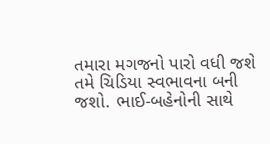તમારા મગજનો પારો વધી જશે   તમે ચિડિયા સ્વભાવના બની જશો. ભાઈ-બહેનોની સાથે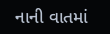નાની વાતમાં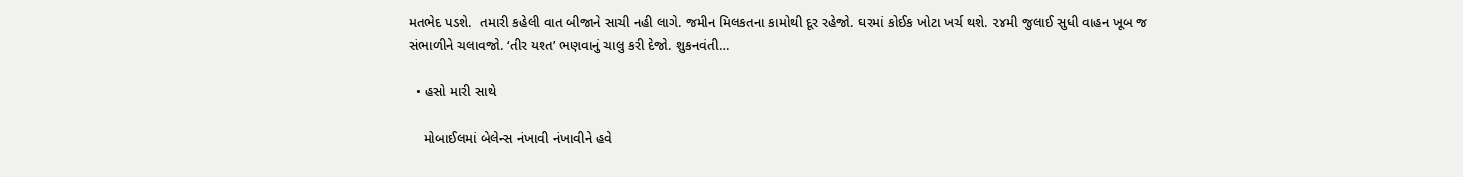મતભેદ પડશે.  તમારી કહેલી વાત બીજાને સાચી નહી લાગે. જમીન મિલકતના કામોથી દૂર રહેજો. ઘરમાં કોઈક ખોટા ખર્ચ થશે. ૨૪મી જુલાઈ સુધી વાહન ખૂબ જ સંભાળીને ચલાવજો. ‘તીર યશ્ત’ ભણવાનું ચાલુ કરી દેજો. શુકનવંતી…

  • હસો મારી સાથે

    મોબાઈલમાં બેલેન્સ નંખાવી નંખાવીને હવે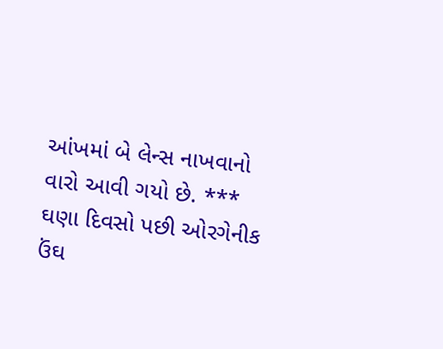આંખમાં બે લેન્સ નાખવાનો વારો આવી ગયો છે. *** ઘણા દિવસો પછી ઓરગેનીક ઉંઘ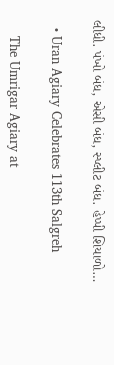લીધી. પંખો બંધ, એસી બંધ, સ્પ્લીટ બંધ. હેપ્પી શિયાળો…

  • Uran Agiary Celebrates 113th Salgreh

    The Umrigar Agiary at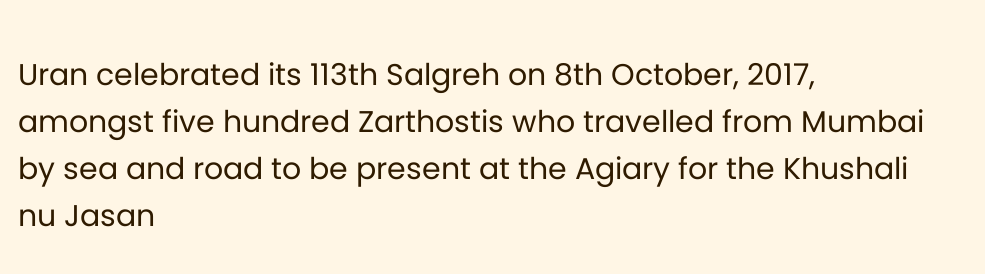Uran celebrated its 113th Salgreh on 8th October, 2017, amongst five hundred Zarthostis who travelled from Mumbai by sea and road to be present at the Agiary for the Khushali nu Jasan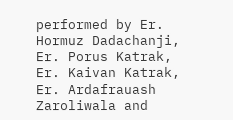performed by Er. Hormuz Dadachanji, Er. Porus Katrak, Er. Kaivan Katrak, Er. Ardafrauash Zaroliwala and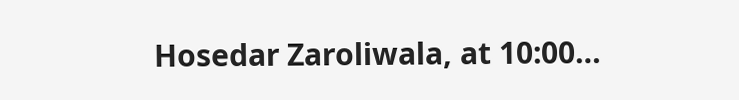Hosedar Zaroliwala, at 10:00…